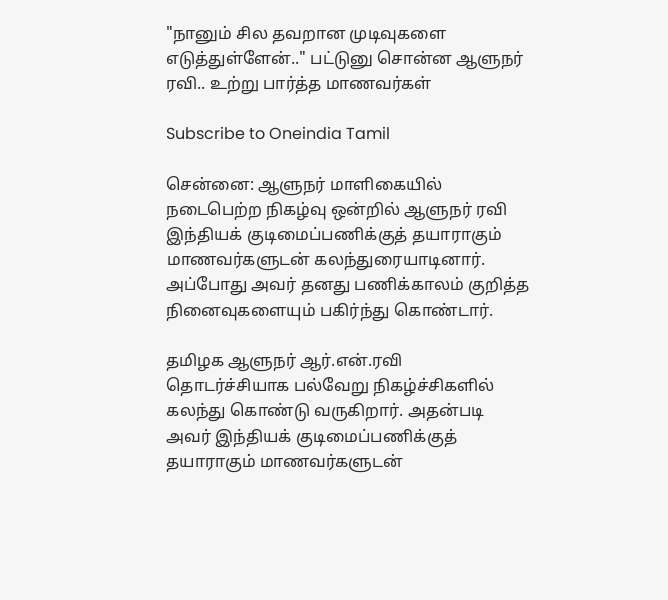"நானும் சில தவறான முடிவுகளை எடுத்துள்ளேன்.." பட்டுனு சொன்ன ஆளுநர் ரவி.. உற்று பார்த்த மாணவர்கள்

Subscribe to Oneindia Tamil

சென்னை: ஆளுநர் மாளிகையில் நடைபெற்ற நிகழ்வு ஒன்றில் ஆளுநர் ரவி இந்தியக் குடிமைப்பணிக்குத் தயாராகும் மாணவர்களுடன் கலந்துரையாடினார். அப்போது அவர் தனது பணிக்காலம் குறித்த நினைவுகளையும் பகிர்ந்து கொண்டார்.

தமிழக ஆளுநர் ஆர்.என்.ரவி தொடர்ச்சியாக பல்வேறு நிகழ்ச்சிகளில் கலந்து கொண்டு வருகிறார். அதன்படி அவர் இந்தியக் குடிமைப்பணிக்குத் தயாராகும் மாணவர்களுடன்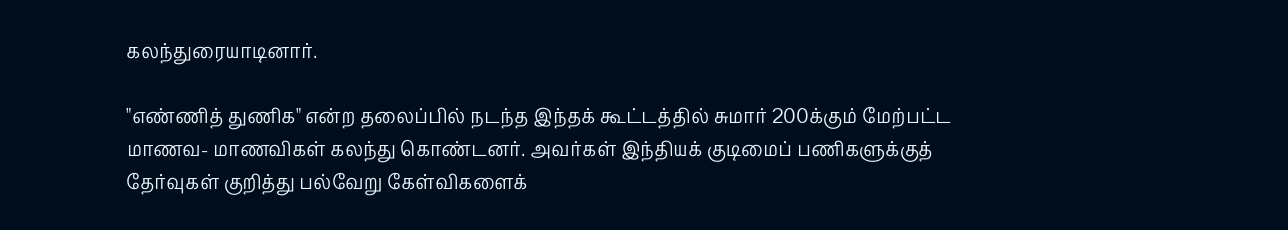கலந்துரையாடினார்.

"எண்ணித் துணிக" என்ற தலைப்பில் நடந்த இந்தக் கூட்டத்தில் சுமார் 200க்கும் மேற்பட்ட மாணவ- மாணவிகள் கலந்து கொண்டனர். அவர்கள் இந்தியக் குடிமைப் பணிகளுக்குத் தேர்வுகள் குறித்து பல்வேறு கேள்விகளைக்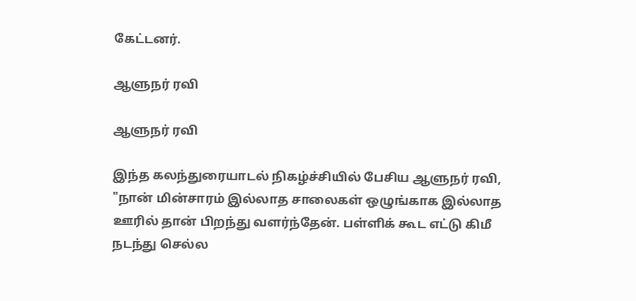கேட்டனர்.

ஆளுநர் ரவி

ஆளுநர் ரவி

இந்த கலந்துரையாடல் நிகழ்ச்சியில் பேசிய ஆளுநர் ரவி, "நான் மின்சாரம் இல்லாத சாலைகள் ஒழுங்காக இல்லாத ஊரில் தான் பிறந்து வளர்ந்தேன். பள்ளிக் கூட எட்டு கிமீ நடந்து செல்ல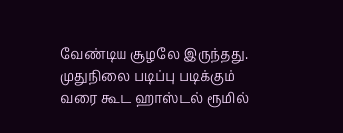வேண்டிய சூழலே இருந்தது. முதுநிலை படிப்பு படிக்கும் வரை கூட ஹாஸ்டல் ரூமில்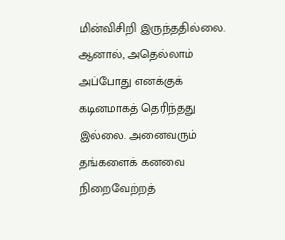மின்விசிறி இருந்ததில்லை. ஆனால், அதெல்லாம் அப்போது எனக்குக் கடினமாகத் தெரிந்தது இல்லை. அனைவரும் தங்களைக் கனவை நிறைவேற்றத்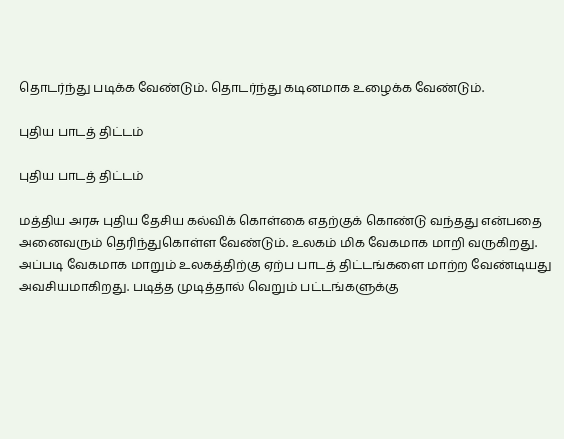தொடர்ந்து படிக்க வேண்டும். தொடர்ந்து கடினமாக உழைக்க வேண்டும்.

புதிய பாடத் திட்டம்

புதிய பாடத் திட்டம்

மத்திய அரசு புதிய தேசிய கல்விக் கொள்கை எதற்குக் கொண்டு வந்தது என்பதை அனைவரும் தெரிந்துகொள்ள வேண்டும். உலகம் மிக வேகமாக மாறி வருகிறது. அப்படி வேகமாக மாறும் உலகத்திற்கு ஏற்ப பாடத் திட்டங்களை மாற்ற வேண்டியது அவசியமாகிறது. படித்த முடித்தால் வெறும் பட்டங்களுக்கு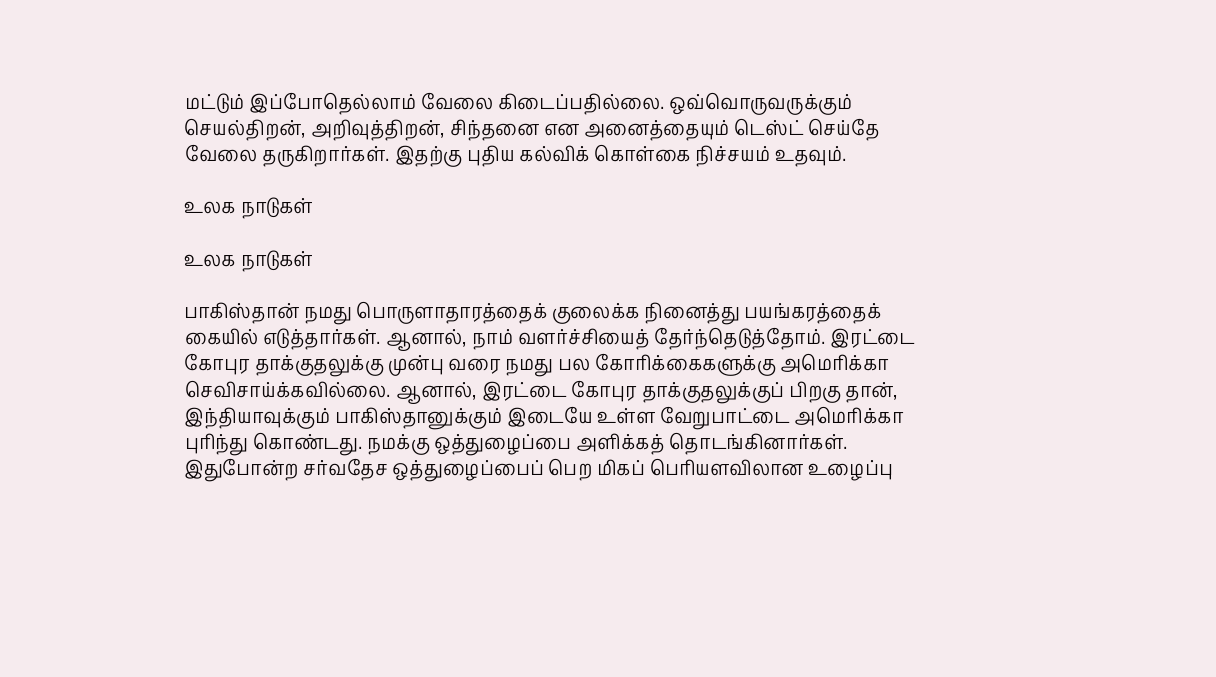மட்டும் இப்போதெல்லாம் வேலை கிடைப்பதில்லை. ஒவ்வொருவருக்கும் செயல்திறன், அறிவுத்திறன், சிந்தனை என அனைத்தையும் டெஸ்ட் செய்தே வேலை தருகிறார்கள். இதற்கு புதிய கல்விக் கொள்கை நிச்சயம் உதவும்.

உலக நாடுகள்

உலக நாடுகள்

பாகிஸ்தான் நமது பொருளாதாரத்தைக் குலைக்க நினைத்து பயங்கரத்தைக் கையில் எடுத்தார்கள். ஆனால், நாம் வளர்ச்சியைத் தேர்ந்தெடுத்தோம். இரட்டை கோபுர தாக்குதலுக்கு முன்பு வரை நமது பல கோரிக்கைகளுக்கு அமெரிக்கா செவிசாய்க்கவில்லை. ஆனால், இரட்டை கோபுர தாக்குதலுக்குப் பிறகு தான், இந்தியாவுக்கும் பாகிஸ்தானுக்கும் இடையே உள்ள வேறுபாட்டை அமெரிக்கா புரிந்து கொண்டது. நமக்கு ஒத்துழைப்பை அளிக்கத் தொடங்கினார்கள். இதுபோன்ற சர்வதேச ஒத்துழைப்பைப் பெற மிகப் பெரியளவிலான உழைப்பு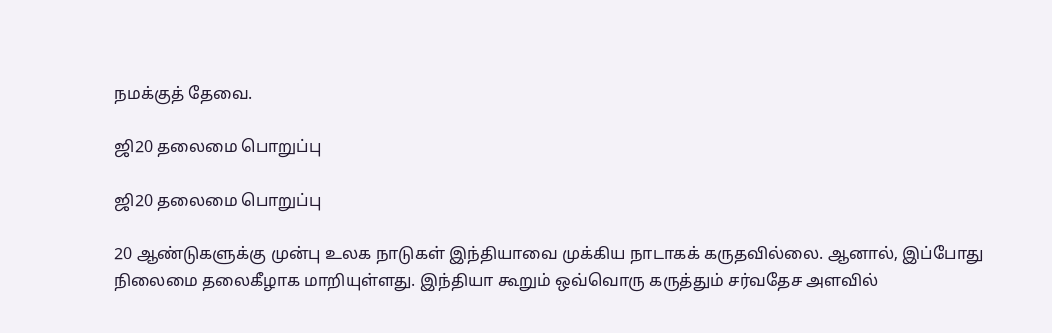நமக்குத் தேவை.

ஜி20 தலைமை பொறுப்பு

ஜி20 தலைமை பொறுப்பு

20 ஆண்டுகளுக்கு முன்பு உலக நாடுகள் இந்தியாவை முக்கிய நாடாகக் கருதவில்லை. ஆனால், இப்போது நிலைமை தலைகீழாக மாறியுள்ளது. இந்தியா கூறும் ஒவ்வொரு கருத்தும் சர்வதேச அளவில்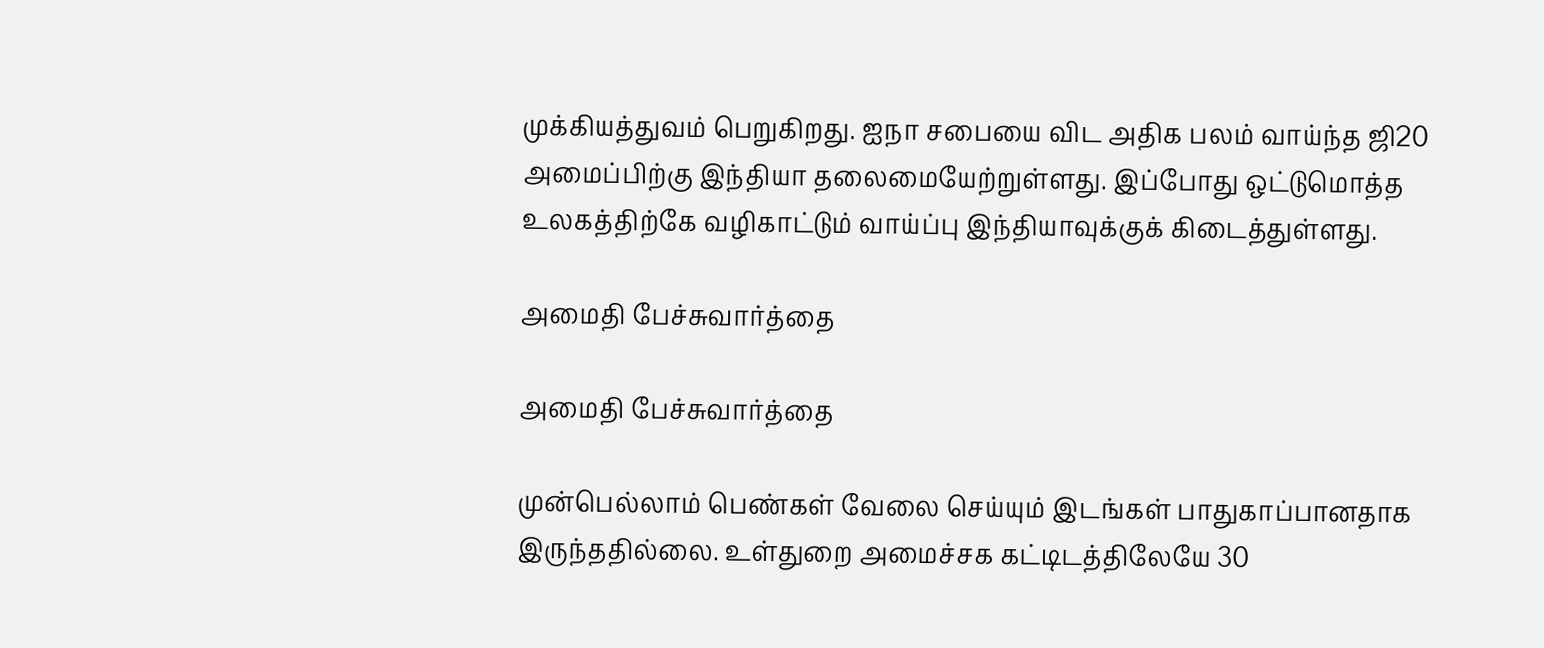முக்கியத்துவம் பெறுகிறது. ஐநா சபையை விட அதிக பலம் வாய்ந்த ஜி20 அமைப்பிற்கு இந்தியா தலைமையேற்றுள்ளது. இப்போது ஒட்டுமொத்த உலகத்திற்கே வழிகாட்டும் வாய்ப்பு இந்தியாவுக்குக் கிடைத்துள்ளது.

அமைதி பேச்சுவார்த்தை

அமைதி பேச்சுவார்த்தை

முன்பெல்லாம் பெண்கள் வேலை செய்யும் இடங்கள் பாதுகாப்பானதாக இருந்ததில்லை. உள்துறை அமைச்சக கட்டிடத்திலேயே 30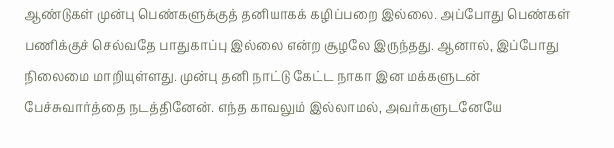ஆண்டுகள் முன்பு பெண்களுக்குத் தனியாகக் கழிப்பறை இல்லை. அப்போது பெண்கள் பணிக்குச் செல்வதே பாதுகாப்பு இல்லை என்ற சூழலே இருந்தது. ஆனால், இப்போது நிலைமை மாறியுள்ளது. முன்பு தனி நாட்டு கேட்ட நாகா இன மக்களுடன் பேச்சுவார்த்தை நடத்தினேன். எந்த காவலும் இல்லாமல், அவர்களுடனேயே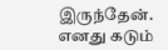இருந்தேன். எனது கடும்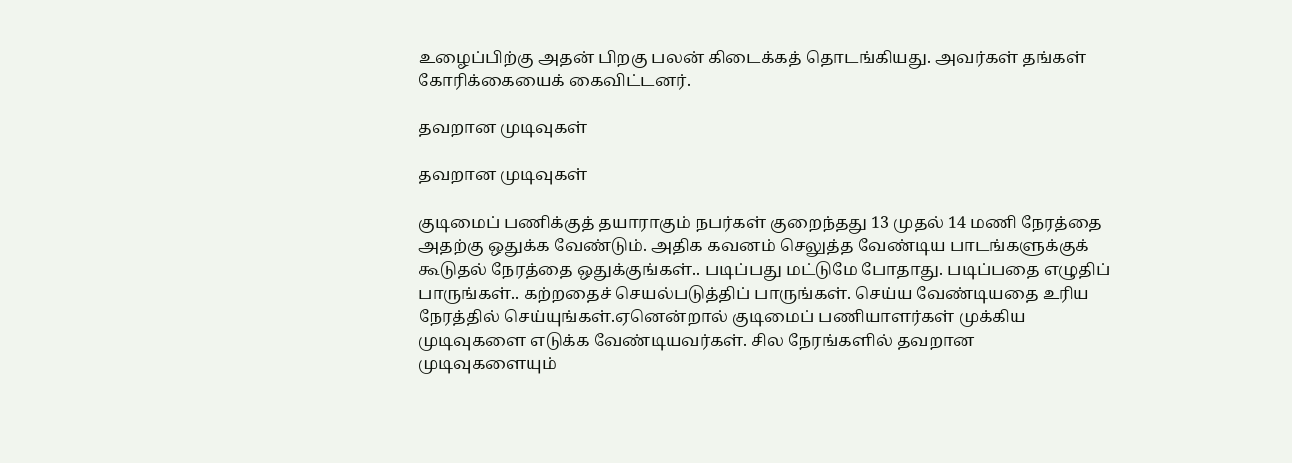உழைப்பிற்கு அதன் பிறகு பலன் கிடைக்கத் தொடங்கியது. அவர்கள் தங்கள் கோரிக்கையைக் கைவிட்டனர்.

தவறான முடிவுகள்

தவறான முடிவுகள்

குடிமைப் பணிக்குத் தயாராகும் நபர்கள் குறைந்தது 13 முதல் 14 மணி நேரத்தை அதற்கு ஒதுக்க வேண்டும். அதிக கவனம் செலுத்த வேண்டிய பாடங்களுக்குக் கூடுதல் நேரத்தை ஒதுக்குங்கள்.. படிப்பது மட்டுமே போதாது. படிப்பதை எழுதிப் பாருங்கள்.. கற்றதைச் செயல்படுத்திப் பாருங்கள். செய்ய வேண்டியதை உரிய நேரத்தில் செய்யுங்கள்.ஏனென்றால் குடிமைப் பணியாளர்கள் முக்கிய முடிவுகளை எடுக்க வேண்டியவர்கள். சில நேரங்களில் தவறான முடிவுகளையும்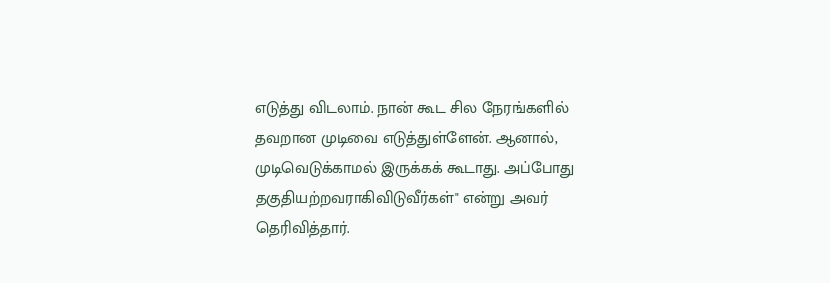எடுத்து விடலாம். நான் கூட சில நேரங்களில் தவறான முடிவை எடுத்துள்ளேன். ஆனால், முடிவெடுக்காமல் இருக்கக் கூடாது. அப்போது தகுதியற்றவராகிவிடுவீர்கள்" என்று அவர் தெரிவித்தார்.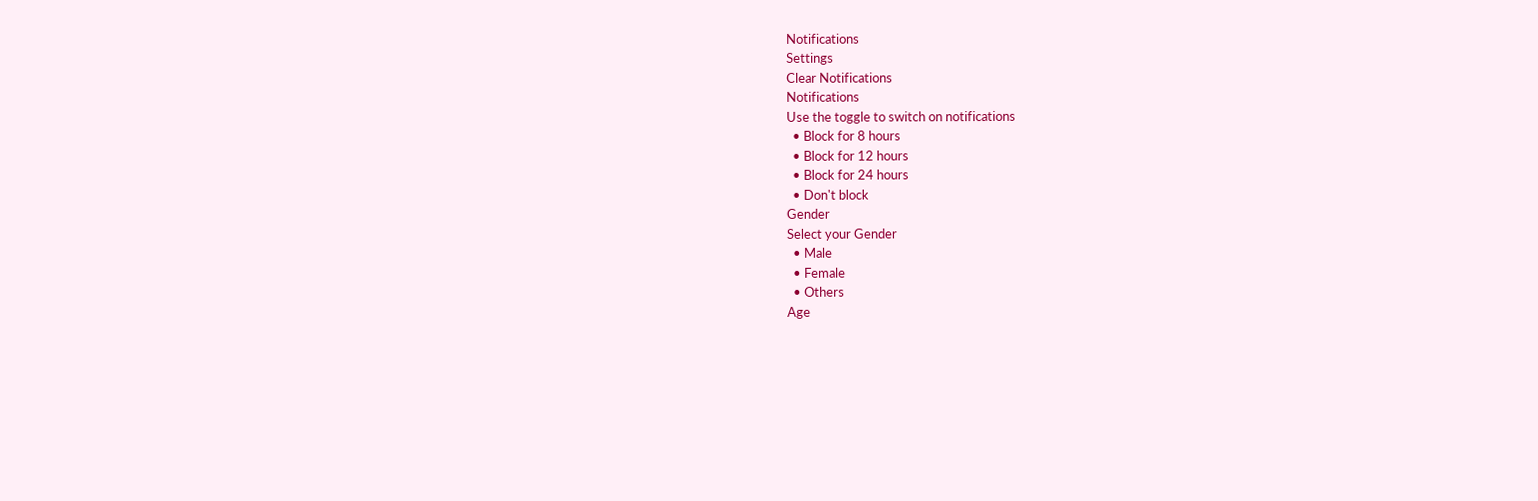Notifications
Settings
Clear Notifications
Notifications
Use the toggle to switch on notifications
  • Block for 8 hours
  • Block for 12 hours
  • Block for 24 hours
  • Don't block
Gender
Select your Gender
  • Male
  • Female
  • Others
Age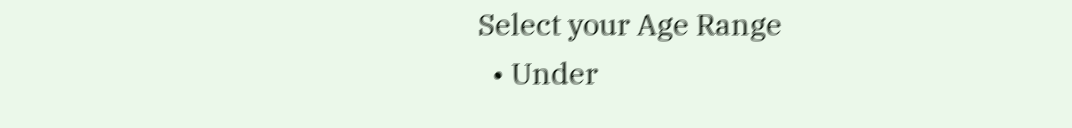Select your Age Range
  • Under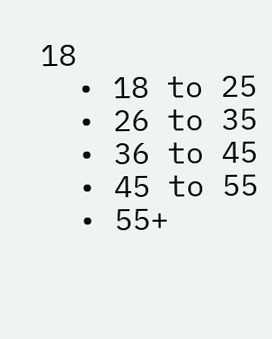18
  • 18 to 25
  • 26 to 35
  • 36 to 45
  • 45 to 55
  • 55+